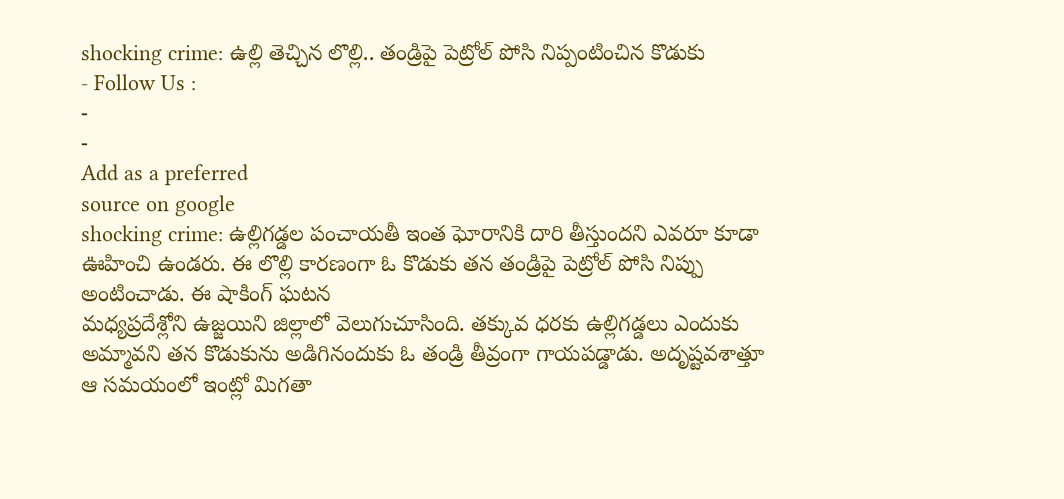shocking crime: ఉల్లి తెచ్చిన లొల్లి.. తండ్రిపై పెట్రోల్ పోసి నిప్పంటించిన కొడుకు
- Follow Us :
-
-
Add as a preferred
source on google
shocking crime: ఉల్లిగడ్డల పంచాయతీ ఇంత ఘోరానికి దారి తీస్తుందని ఎవరూ కూడా ఊహించి ఉండరు. ఈ లొల్లి కారణంగా ఓ కొడుకు తన తండ్రిపై పెట్రోల్ పోసి నిప్పు అంటించాడు. ఈ షాకింగ్ ఘటన
మధ్యప్రదేశ్లోని ఉజ్జయిని జిల్లాలో వెలుగుచూసింది. తక్కువ ధరకు ఉల్లిగడ్డలు ఎందుకు అమ్మావని తన కొడుకును అడిగినందుకు ఓ తండ్రి తీవ్రంగా గాయపడ్డాడు. అదృష్టవశాత్తూ ఆ సమయంలో ఇంట్లో మిగతా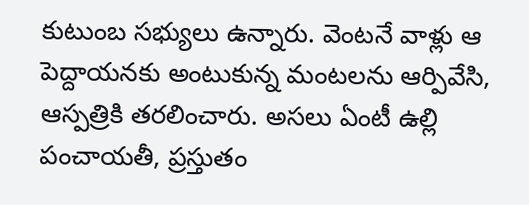కుటుంబ సభ్యులు ఉన్నారు. వెంటనే వాళ్లు ఆ పెద్దాయనకు అంటుకున్న మంటలను ఆర్పివేసి, ఆస్పత్రికి తరలించారు. అసలు ఏంటీ ఉల్లి పంచాయతీ, ప్రస్తుతం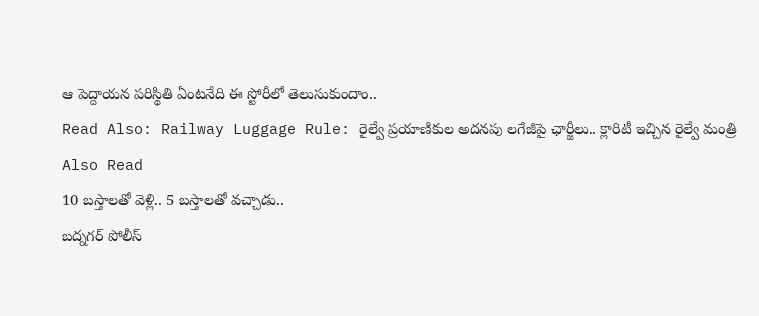ఆ పెద్దాయన పరిస్థితి ఏంటనేది ఈ స్టోరీలో తెలుసుకుందాం..
Read Also: Railway Luggage Rule: రైల్వే ప్రయాణికుల అదనపు లగేజీపై ఛార్జీలు.. క్లారిటీ ఇచ్చిన రైల్వే మంత్రి
Also Read
10 బస్తాలతో వెళ్లి.. 5 బస్తాలతో వచ్చాడు..
బద్నగర్ పోలీస్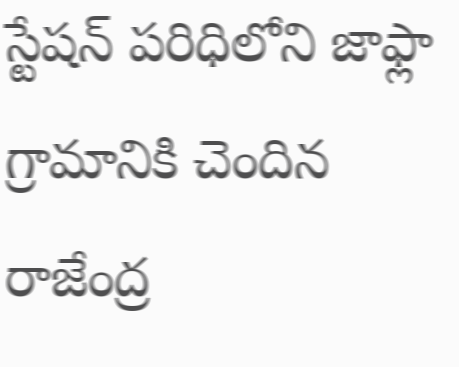స్టేషన్ పరిధిలోని జాఫ్లా గ్రామానికి చెందిన రాజేంద్ర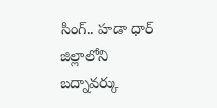సింగ్.. హడా ధార్ జిల్లాలోని బద్నావర్కు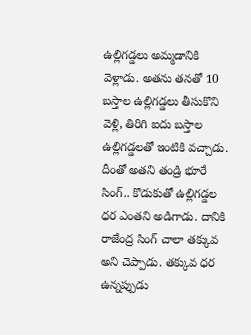ఉల్లిగడ్డలు అమ్మడానికి వెళ్లాడు. అతను తనతో 10 బస్తాల ఉల్లిగడ్డలు తీసుకొని వెళ్లి, తిరిగి ఐదు బస్తాల ఉల్లిగడ్డలతో ఇంటికి వచ్చాడు. దీంతో అతని తండ్రి భూరే సింగ్.. కొడుకుతో ఉల్లిగడ్డల ధర ఎంతని అడిగాడు. దానికి రాజేంద్ర సింగ్ చాలా తక్కువ అని చెప్పాడు. తక్కువ ధర ఉన్నప్పుడు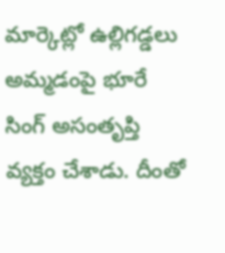మార్కెట్లో ఉల్లిగడ్డలు అమ్మడంపై భూరే సింగ్ అసంతృప్తి వ్యక్తం చేశాడు. దీంతో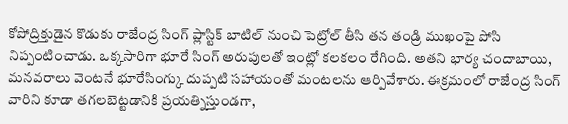కోపోద్రిక్తుడైన కొడుకు రాజేంద్ర సింగ్ ప్లాస్టిక్ బాటిల్ నుంచి పెట్రోల్ తీసి తన తండ్రి ముఖంపై పోసి నిప్పంటించాడు. ఒక్కసారిగా భూరే సింగ్ అరుపులతో ఇంట్లో కలకలం రేగింది. అతని భార్య చందాబాయి, మనవరాలు వెంటనే భూరేసింగ్కు దుప్పటి సహాయంతో మంటలను ఆర్పివేశారు. ఈక్రమంలో రాజేంద్ర సింగ్ వారిని కూడా తగలబెట్టడానికి ప్రయత్నిస్తుండగా,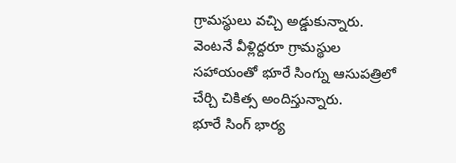గ్రామస్థులు వచ్చి అడ్డుకున్నారు. వెంటనే వీళ్లిద్దరూ గ్రామస్థుల సహాయంతో భూరే సింగ్ను ఆసుపత్రిలో చేర్చి చికిత్స అందిస్తున్నారు.
భూరే సింగ్ భార్య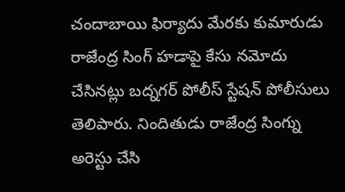చందాబాయి ఫిర్యాదు మేరకు కుమారుడు రాజేంద్ర సింగ్ హడాపై కేసు నమోదు చేసినట్లు బద్నగర్ పోలీస్ స్టేషన్ పోలీసులు తెలిపారు. నిందితుడు రాజేంద్ర సింగ్ను అరెస్టు చేసి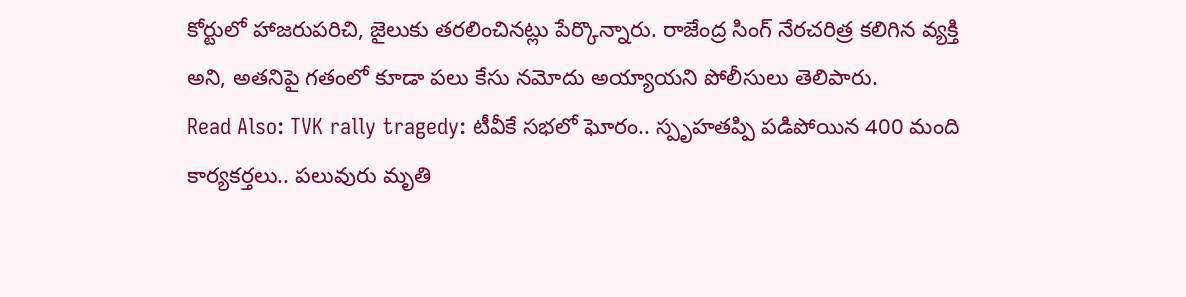కోర్టులో హాజరుపరిచి, జైలుకు తరలించినట్లు పేర్కొన్నారు. రాజేంద్ర సింగ్ నేరచరిత్ర కలిగిన వ్యక్తి అని, అతనిపై గతంలో కూడా పలు కేసు నమోదు అయ్యాయని పోలీసులు తెలిపారు.
Read Also: TVK rally tragedy: టీవీకే సభలో ఘోరం.. స్పృహతప్పి పడిపోయిన 400 మంది కార్యకర్తలు.. పలువురు మృతి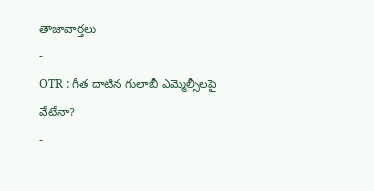తాజావార్తలు
-
OTR : గీత దాటిన గులాబీ ఎమ్మెల్సీలపై వేటేనా?
-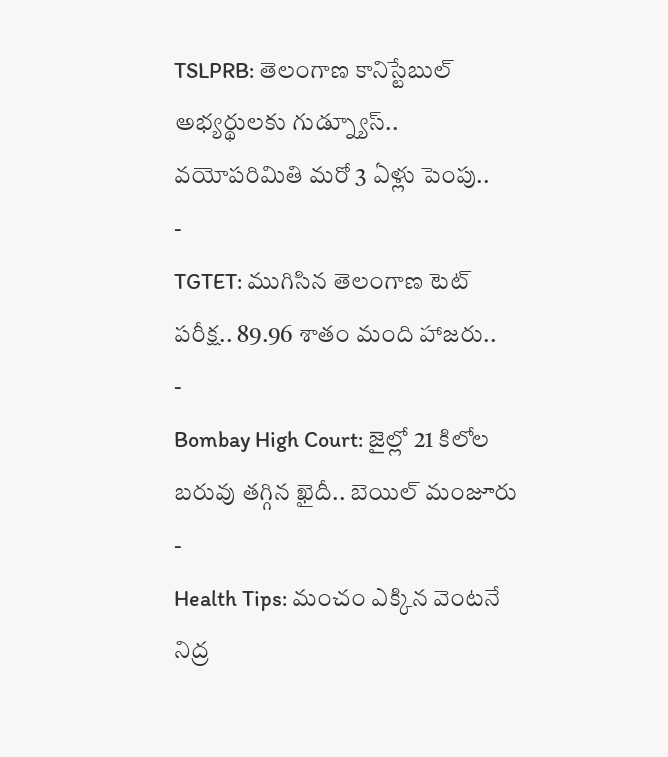TSLPRB: తెలంగాణ కానిస్టేబుల్ అభ్యర్థులకు గుడ్న్యూస్.. వయోపరిమితి మరో 3 ఏళ్లు పెంపు..
-
TGTET: ముగిసిన తెలంగాణ టెట్ పరీక్ష.. 89.96 శాతం మంది హాజరు..
-
Bombay High Court: జైల్లో 21 కిలోల బరువు తగ్గిన ఖైదీ.. బెయిల్ మంజూరు
-
Health Tips: మంచం ఎక్కిన వెంటనే నిద్ర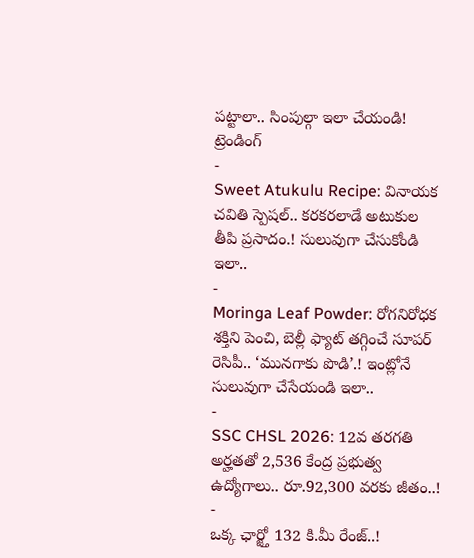పట్టాలా.. సింపుల్గా ఇలా చేయండి!
ట్రెండింగ్
-
Sweet Atukulu Recipe: వినాయక చవితి స్పెషల్.. కరకరలాడే అటుకుల తీపి ప్రసాదం.! సులువుగా చేసుకోండి ఇలా..
-
Moringa Leaf Powder: రోగనిరోధక శక్తిని పెంచి, బెల్లీ ఫ్యాట్ తగ్గించే సూపర్ రెసిపీ.. ‘మునగాకు పొడి’.! ఇంట్లోనే సులువుగా చేసేయండి ఇలా..
-
SSC CHSL 2026: 12వ తరగతి అర్హతతో 2,536 కేంద్ర ప్రభుత్వ ఉద్యోగాలు.. రూ.92,300 వరకు జీతం..!
-
ఒక్క ఛార్జ్తో 132 కి.మీ రేంజ్..!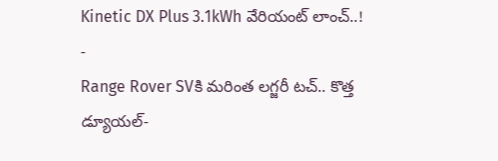Kinetic DX Plus 3.1kWh వేరియంట్ లాంచ్..!
-
Range Rover SVకి మరింత లగ్జరీ టచ్.. కొత్త డ్యూయల్-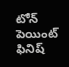టోన్ పెయింట్ ఫినిష్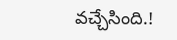వచ్చేసింది.!